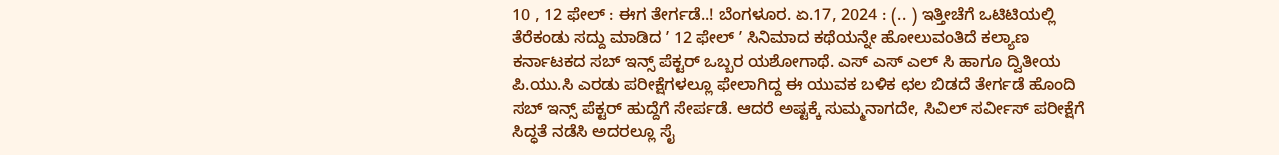10 , 12 ಫೇಲ್‌ : ಈಗ ತೇರ್ಗಡೆ..! ಬೆಂಗಳೂರ. ಏ.17, 2024 : (.. ) ಇತ್ತೀಚೆಗೆ ಒಟಿಟಿಯಲ್ಲಿ ತೆರೆಕಂಡು ಸದ್ದು ಮಾಡಿದ ʼ 12 ಫೇಲ್‌ ʼ ಸಿನಿಮಾದ ಕಥೆಯನ್ನೇ ಹೋಲುವಂತಿದೆ ಕಲ್ಯಾಣ ಕರ್ನಾಟಕದ ಸಬ್‌ ಇನ್ಸ್‌ ಪೆಕ್ಟರ್‌ ಒಬ್ಬರ ಯಶೋಗಾಥೆ. ಎಸ್ ಎಸ್‌ ಎಲ್‌ ಸಿ ಹಾಗೂ ದ್ವಿತೀಯ ಪಿ.ಯು.ಸಿ ಎರಡು ಪರೀಕ್ಷೆಗಳಲ್ಲೂ ಫೇಲಾಗಿದ್ದ ಈ ಯುವಕ ಬಳಿಕ ಛಲ ಬಿಡದೆ ತೇರ್ಗಡೆ ಹೊಂದಿ ಸಬ್‌ ಇನ್ಸ್‌ ಪೆಕ್ಟರ್‌ ಹುದ್ದೆಗೆ ಸೇರ್ಪಡೆ. ಆದರೆ ಅಷ್ಟಕ್ಕೆ ಸುಮ್ಮನಾಗದೇ, ಸಿವಿಲ್‌ ಸರ್ವೀಸ್‌ ಪರೀಕ್ಷೆಗೆ ಸಿದ್ಧತೆ ನಡೆಸಿ ಅದರಲ್ಲೂ ಸೈ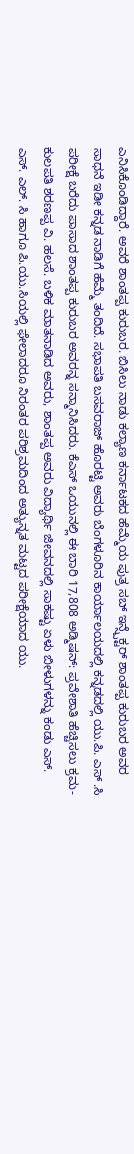ಎನಿಸಿಕೊಂಡಿದ್ದಾರೆ. ಅವರೆ ಶಾಂತಪ್ಪ ಕುರುಬರ. ಬಿಸಿಲು ನಾಡು ಕಲ್ಯಾಣ ಕರ್ನಾಟಕದ ಹೆಮ್ಮೆಯ ಪುತ್ರ ಸಬ್ ಇನ್ಸ್ಪೆಕ್ಟರ್ ಶಾಂತಪ್ಪ ಕುರುಬರ ಅವರ ಸಾಧನೆ ಇಡೀ ಕನ್ನಡ ನಾಡಿಗೆ ಹೆಮ್ಮೆ ತಂದಿದೆ. ಸಭಾಪತಿ ಬಸವರಾಜ್ ಹೊರಟ್ಟಿ ಅವರು ಬೆಂಗಳೂರಿನ ಕಾರ್ಯಾಲಯದಲ್ಲಿ ಕನ್ನಡದಲ್ಲಿ ಯು.ಪಿ. ಎಸ್ .ಸಿ ಪರೀಕ್ಷೆ ಬರೆದು ಪಾಸಾದ ಶಾಂತಪ್ಪ ಕುರುಬರ ಅವರನ್ನ ಸನ್ಮಾನಿಸಿದರು. ಕೆಎಸ್ ಒಯುನಲ್ಲಿ ಈ ಬಾರಿ 17,808 ಅಡ್ಮಿಷನ್: ಪ್ರವೇಶಾತಿ ಹೆಚ್ಚಿಸಲು ಕ್ರಮ- ಕುಲಪತಿ ಶರಣಪ್ಪ ವಿ. ಹಲಸೆ. ಬಳಿಕ ಮಾತನಾಡಿದ ಅವರು, ಶಾಂತಪ್ಪ ಅವರು ವಿದ್ಯಾರ್ಥಿ ಜೀವನದಲ್ಲಿ ಸಾಕಷ್ಟು ಏಳು ಬೀಳುಗಳನ್ನು ಕಂಡು ಎಸ್. ಎಸ್. ಎಲ್. ಸಿ ಹಾಗೂ ಪಿ.ಯು.ಸಿಯಲ್ಲಿ ಫೇಲಾದರೂ ನಿರಂತರ ಪರಿಶ್ರಮದಿಂದ ಅತ್ಯುನ್ನತ ಮಟ್ಟದ ಪರೀಕ್ಷೆಯಾದ ಯು.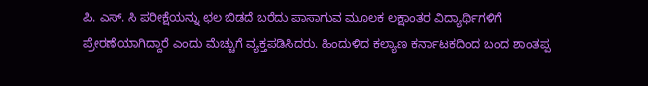ಪಿ. ಎಸ್. ಸಿ ಪರೀಕ್ಷೆಯನ್ನು ಛಲ ಬಿಡದೆ ಬರೆದು ಪಾಸಾಗುವ ಮೂಲಕ ಲಕ್ಷಾಂತರ ವಿದ್ಯಾರ್ಥಿಗಳಿಗೆ ಪ್ರೇರಣೆಯಾಗಿದ್ದಾರೆ ಎಂದು ಮೆಚ್ಚುಗೆ ವ್ಯಕ್ತಪಡಿಸಿದರು. ಹಿಂದುಳಿದ ಕಲ್ಯಾಣ ಕರ್ನಾಟಕದಿಂದ ಬಂದ ಶಾಂತಪ್ಪ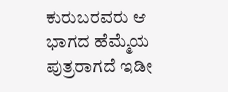ಕುರುಬರವರು ಆ ಭಾಗದ ಹೆಮ್ಮೆಯ ಪುತ್ರರಾಗದೆ ಇಡೀ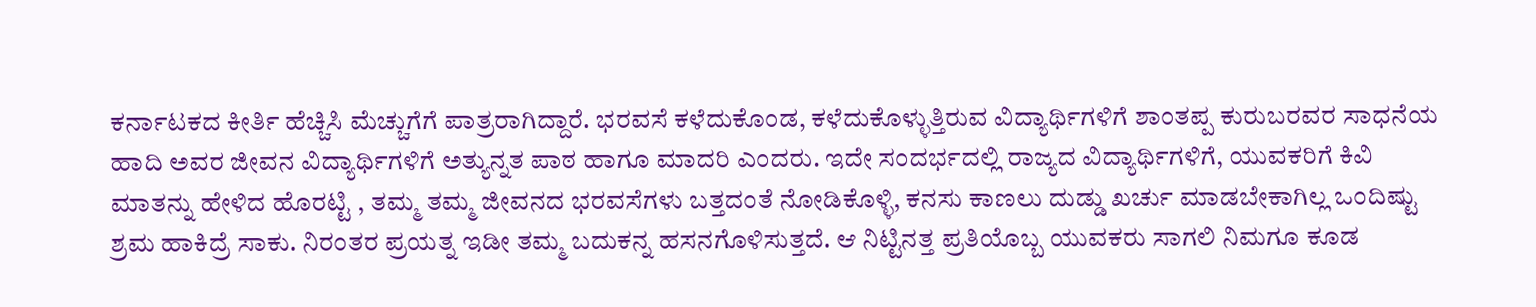ಕರ್ನಾಟಕದ ಕೀರ್ತಿ ಹೆಚ್ಚಿಸಿ ಮೆಚ್ಚುಗೆಗೆ ಪಾತ್ರರಾಗಿದ್ದಾರೆ. ಭರವಸೆ ಕಳೆದುಕೊಂಡ, ಕಳೆದುಕೊಳ್ಳುತ್ತಿರುವ ವಿದ್ಯಾರ್ಥಿಗಳಿಗೆ ಶಾಂತಪ್ಪ ಕುರುಬರವರ ಸಾಧನೆಯ ಹಾದಿ ಅವರ ಜೀವನ ವಿದ್ಯಾರ್ಥಿಗಳಿಗೆ ಅತ್ಯುನ್ನತ ಪಾಠ ಹಾಗೂ ಮಾದರಿ ಎಂದರು. ಇದೇ ಸಂದರ್ಭದಲ್ಲಿ ರಾಜ್ಯದ ವಿದ್ಯಾರ್ಥಿಗಳಿಗೆ, ಯುವಕರಿಗೆ ಕಿವಿ ಮಾತನ್ನು ಹೇಳಿದ ಹೊರಟ್ಟಿ , ತಮ್ಮ ತಮ್ಮ ಜೀವನದ ಭರವಸೆಗಳು ಬತ್ತದಂತೆ ನೋಡಿಕೊಳ್ಳಿ, ಕನಸು ಕಾಣಲು ದುಡ್ಡು ಖರ್ಚು ಮಾಡಬೇಕಾಗಿಲ್ಲ ಒಂದಿಷ್ಟು ಶ್ರಮ ಹಾಕಿದ್ರೆ ಸಾಕು. ನಿರಂತರ ಪ್ರಯತ್ನ ಇಡೀ ತಮ್ಮ ಬದುಕನ್ನ ಹಸನಗೊಳಿಸುತ್ತದೆ. ಆ ನಿಟ್ಟಿನತ್ತ ಪ್ರತಿಯೊಬ್ಬ ಯುವಕರು ಸಾಗಲಿ ನಿಮಗೂ ಕೂಡ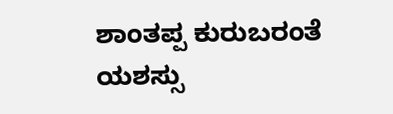ಶಾಂತಪ್ಪ ಕುರುಬರಂತೆ ಯಶಸ್ಸು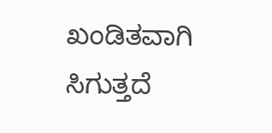ಖಂಡಿತವಾಗಿ ಸಿಗುತ್ತದೆ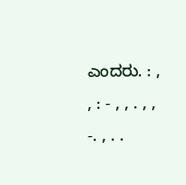ಎಂದರು. : , , : - , , . , , -. , . .